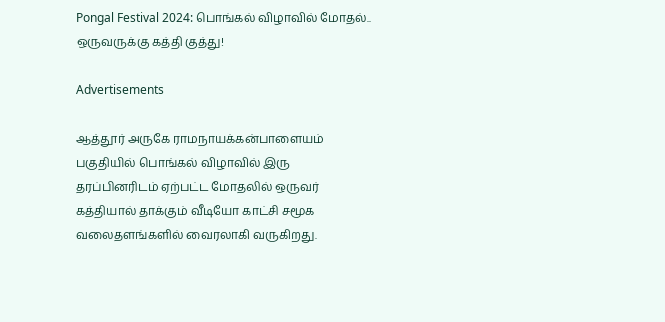Pongal Festival 2024: பொங்கல் விழாவில் மோதல்.. ஒருவருக்கு கத்தி குத்து!

Advertisements

ஆத்தூர் அருகே ராமநாயக்கன்பாளையம் பகுதியில் பொங்கல் விழாவில் இரு தரப்பினரிடம் ஏற்பட்ட மோதலில் ஒருவர் கத்தியால் தாக்கும் வீடியோ காட்சி சமூக வலைதளங்களில் வைரலாகி வருகிறது.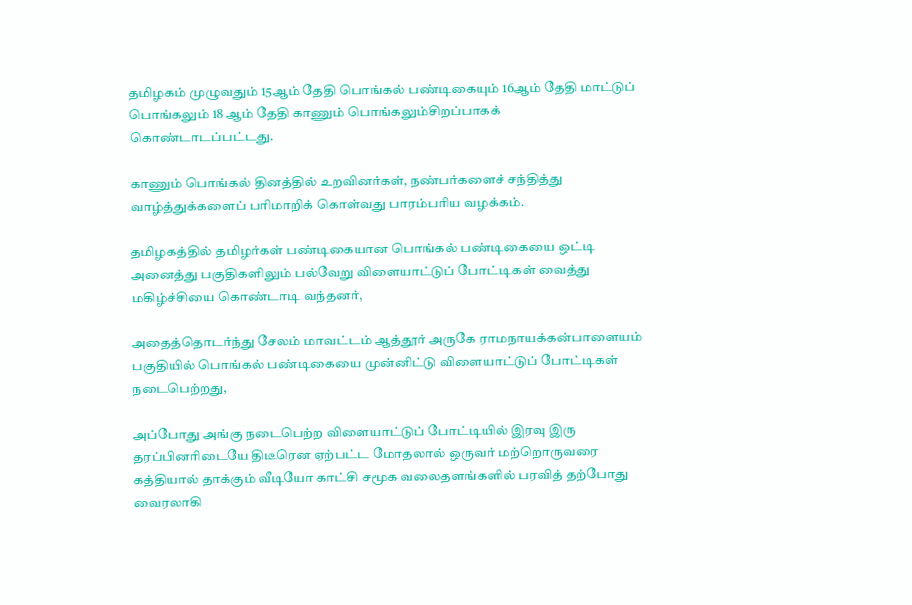தமிழகம் முழுவதும் 15ஆம் தேதி பொங்கல் பண்டிகையும் 16ஆம் தேதி மாட்டுப் பொங்கலும் 18 ஆம் தேதி காணும் பொங்கலும்சிறப்பாகக் கொண்டாடப்பட்டது.

காணும் பொங்கல் தினத்தில் உறவினர்கள், நண்பர்களைச் சந்தித்து வாழ்த்துக்களைப் பரிமாறிக் கொள்வது பாரம்பரிய வழக்கம்.

தமிழகத்தில் தமிழர்கள் பண்டிகையான பொங்கல் பண்டிகையை ஒட்டி அனைத்து பகுதிகளிலும் பல்வேறு விளையாட்டுப் போட்டிகள் வைத்து மகிழ்ச்சியை கொண்டாடி வந்தனர்,

அதைத்தொடர்ந்து சேலம் மாவட்டம் ஆத்தூர் அருகே ராமநாயக்கன்பாளையம் பகுதியில் பொங்கல் பண்டிகையை முன்னிட்டு விளையாட்டுப் போட்டிகள் நடைபெற்றது,

அப்போது அங்கு நடைபெற்ற விளையாட்டுப் போட்டியில் இரவு இரு தரப்பினரிடையே திடீரென ஏற்பட்ட மோதலால் ஒருவர் மற்றொருவரை கத்தியால் தாக்கும் வீடியோ காட்சி சமூக வலைதளங்களில் பரவித் தற்போது வைரலாகி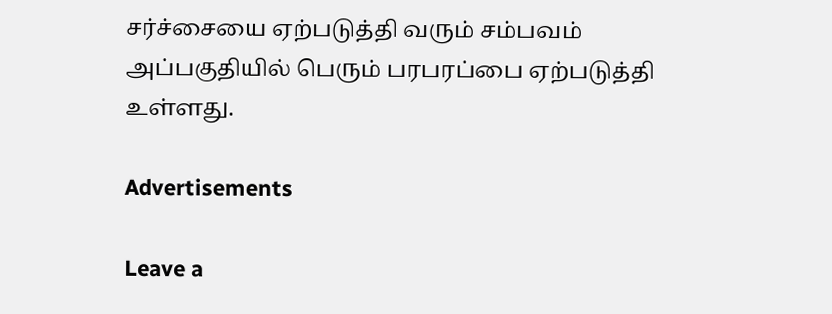சர்ச்சையை ஏற்படுத்தி வரும் சம்பவம் அப்பகுதியில் பெரும் பரபரப்பை ஏற்படுத்தி உள்ளது.

Advertisements

Leave a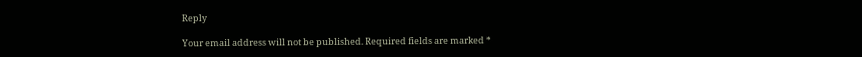Reply

Your email address will not be published. Required fields are marked *